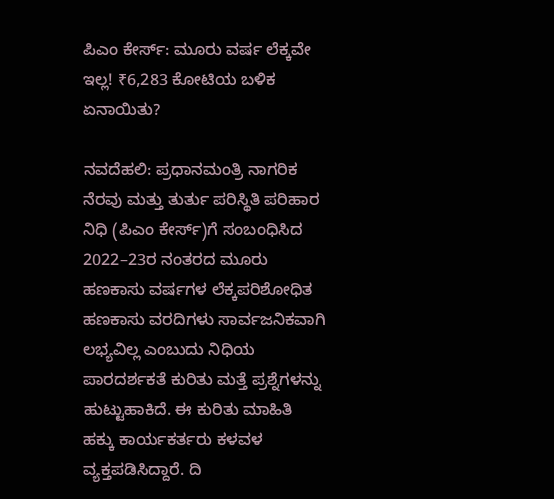ಪಿಎಂ ಕೇರ್ಸ್‌: ಮೂರು ವರ್ಷ ಲೆಕ್ಕವೇ ಇಲ್ಲ! ₹6,283 ಕೋಟಿಯ ಬಳಿಕ ಏನಾಯಿತು?

ನವದೆಹಲಿ: ಪ್ರಧಾನಮಂತ್ರಿ ನಾಗರಿಕ ನೆರವು ಮತ್ತು ತುರ್ತು ಪರಿಸ್ಥಿತಿ ಪರಿಹಾರ ನಿಧಿ (ಪಿಎಂ ಕೇರ್ಸ್‌)ಗೆ ಸಂಬಂಧಿಸಿದ 2022–23ರ ನಂತರದ ಮೂರು ಹಣಕಾಸು ವರ್ಷಗಳ ಲೆಕ್ಕಪರಿಶೋಧಿತ ಹಣಕಾಸು ವರದಿಗಳು ಸಾರ್ವಜನಿಕವಾಗಿ ಲಭ್ಯವಿಲ್ಲ ಎಂಬುದು ನಿಧಿಯ ಪಾರದರ್ಶಕತೆ ಕುರಿತು ಮತ್ತೆ ಪ್ರಶ್ನೆಗಳನ್ನು ಹುಟ್ಟುಹಾಕಿದೆ. ಈ ಕುರಿತು ಮಾಹಿತಿ ಹಕ್ಕು ಕಾರ್ಯಕರ್ತರು ಕಳವಳ ವ್ಯಕ್ತಪಡಿಸಿದ್ದಾರೆ. ದಿ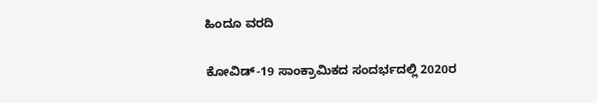ಹಿಂದೂ ವರದಿ

ಕೋವಿಡ್‌-19 ಸಾಂಕ್ರಾಮಿಕದ ಸಂದರ್ಭದಲ್ಲಿ 2020ರ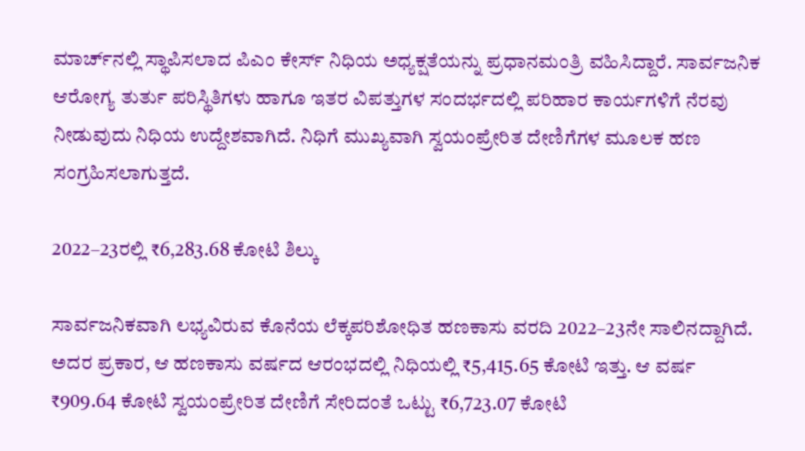ಮಾರ್ಚ್‌ನಲ್ಲಿ ಸ್ಥಾಪಿಸಲಾದ ಪಿಎಂ ಕೇರ್ಸ್‌ ನಿಧಿಯ ಅಧ್ಯಕ್ಷತೆಯನ್ನು ಪ್ರಧಾನಮಂತ್ರಿ ವಹಿಸಿದ್ದಾರೆ. ಸಾರ್ವಜನಿಕ ಆರೋಗ್ಯ ತುರ್ತು ಪರಿಸ್ಥಿತಿಗಳು ಹಾಗೂ ಇತರ ವಿಪತ್ತುಗಳ ಸಂದರ್ಭದಲ್ಲಿ ಪರಿಹಾರ ಕಾರ್ಯಗಳಿಗೆ ನೆರವು ನೀಡುವುದು ನಿಧಿಯ ಉದ್ದೇಶವಾಗಿದೆ. ನಿಧಿಗೆ ಮುಖ್ಯವಾಗಿ ಸ್ವಯಂಪ್ರೇರಿತ ದೇಣಿಗೆಗಳ ಮೂಲಕ ಹಣ ಸಂಗ್ರಹಿಸಲಾಗುತ್ತದೆ.

2022–23ರಲ್ಲಿ ₹6,283.68 ಕೋಟಿ ಶಿಲ್ಕು

ಸಾರ್ವಜನಿಕವಾಗಿ ಲಭ್ಯವಿರುವ ಕೊನೆಯ ಲೆಕ್ಕಪರಿಶೋಧಿತ ಹಣಕಾಸು ವರದಿ 2022–23ನೇ ಸಾಲಿನದ್ದಾಗಿದೆ. ಅದರ ಪ್ರಕಾರ, ಆ ಹಣಕಾಸು ವರ್ಷದ ಆರಂಭದಲ್ಲಿ ನಿಧಿಯಲ್ಲಿ ₹5,415.65 ಕೋಟಿ ಇತ್ತು. ಆ ವರ್ಷ ₹909.64 ಕೋಟಿ ಸ್ವಯಂಪ್ರೇರಿತ ದೇಣಿಗೆ ಸೇರಿದಂತೆ ಒಟ್ಟು ₹6,723.07 ಕೋಟಿ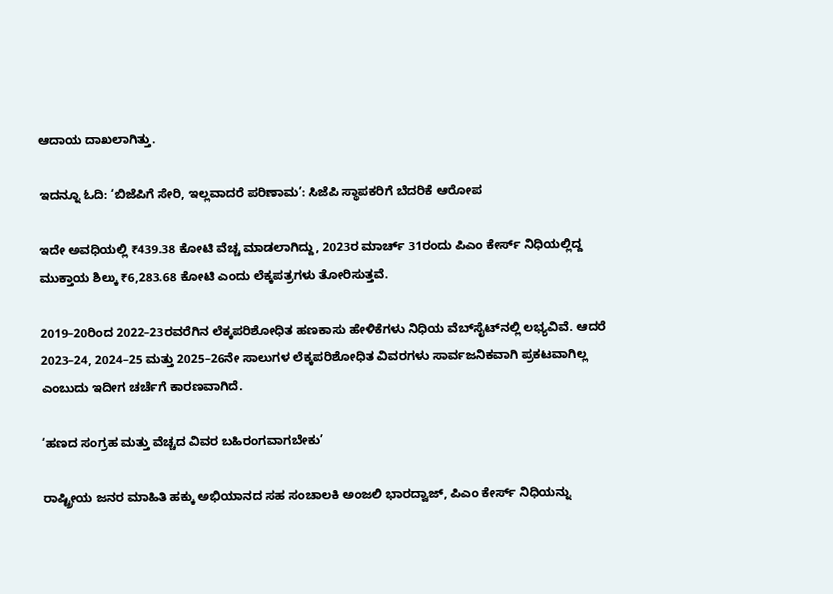ಆದಾಯ ದಾಖಲಾಗಿತ್ತು.

ಇದನ್ನೂ ಓದಿ: ‘ಬಿಜೆಪಿಗೆ ಸೇರಿ, ಇಲ್ಲವಾದರೆ ಪರಿಣಾಮ’: ಸಿಜೆಪಿ ಸ್ಥಾಪಕರಿಗೆ ಬೆದರಿಕೆ ಆರೋಪ

ಇದೇ ಅವಧಿಯಲ್ಲಿ ₹439.38 ಕೋಟಿ ವೆಚ್ಚ ಮಾಡಲಾಗಿದ್ದು, 2023ರ ಮಾರ್ಚ್‌ 31ರಂದು ಪಿಎಂ ಕೇರ್ಸ್‌ ನಿಧಿಯಲ್ಲಿದ್ದ ಮುಕ್ತಾಯ ಶಿಲ್ಕು ₹6,283.68 ಕೋಟಿ ಎಂದು ಲೆಕ್ಕಪತ್ರಗಳು ತೋರಿಸುತ್ತವೆ.

2019–20ರಿಂದ 2022–23ರವರೆಗಿನ ಲೆಕ್ಕಪರಿಶೋಧಿತ ಹಣಕಾಸು ಹೇಳಿಕೆಗಳು ನಿಧಿಯ ವೆಬ್‌ಸೈಟ್‌ನಲ್ಲಿ ಲಭ್ಯವಿವೆ. ಆದರೆ 2023–24, 2024–25 ಮತ್ತು 2025–26ನೇ ಸಾಲುಗಳ ಲೆಕ್ಕಪರಿಶೋಧಿತ ವಿವರಗಳು ಸಾರ್ವಜನಿಕವಾಗಿ ಪ್ರಕಟವಾಗಿಲ್ಲ ಎಂಬುದು ಇದೀಗ ಚರ್ಚೆಗೆ ಕಾರಣವಾಗಿದೆ.

‘ಹಣದ ಸಂಗ್ರಹ ಮತ್ತು ವೆಚ್ಚದ ವಿವರ ಬಹಿರಂಗವಾಗಬೇಕು’

ರಾಷ್ಟ್ರೀಯ ಜನರ ಮಾಹಿತಿ ಹಕ್ಕು ಅಭಿಯಾನದ ಸಹ ಸಂಚಾಲಕಿ ಅಂಜಲಿ ಭಾರದ್ವಾಜ್‌, ಪಿಎಂ ಕೇರ್ಸ್‌ ನಿಧಿಯನ್ನು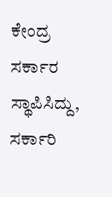ಕೇಂದ್ರ ಸರ್ಕಾರ ಸ್ಥಾಪಿಸಿದ್ದು, ಸರ್ಕಾರಿ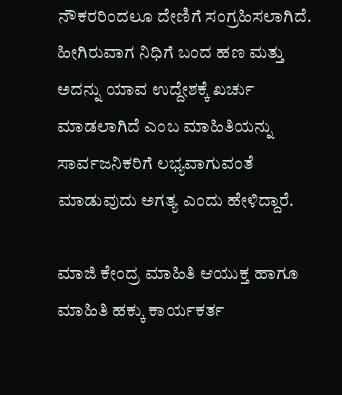ನೌಕರರಿಂದಲೂ ದೇಣಿಗೆ ಸಂಗ್ರಹಿಸಲಾಗಿದೆ. ಹೀಗಿರುವಾಗ ನಿಧಿಗೆ ಬಂದ ಹಣ ಮತ್ತು ಅದನ್ನು ಯಾವ ಉದ್ದೇಶಕ್ಕೆ ಖರ್ಚು ಮಾಡಲಾಗಿದೆ ಎಂಬ ಮಾಹಿತಿಯನ್ನು ಸಾರ್ವಜನಿಕರಿಗೆ ಲಭ್ಯವಾಗುವಂತೆ ಮಾಡುವುದು ಅಗತ್ಯ ಎಂದು ಹೇಳಿದ್ದಾರೆ.

ಮಾಜಿ ಕೇಂದ್ರ ಮಾಹಿತಿ ಆಯುಕ್ತ ಹಾಗೂ ಮಾಹಿತಿ ಹಕ್ಕು ಕಾರ್ಯಕರ್ತ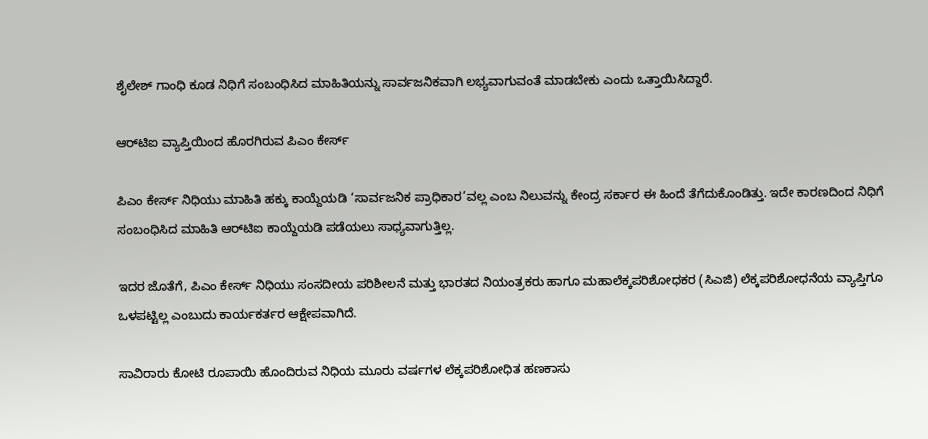ಶೈಲೇಶ್‌ ಗಾಂಧಿ ಕೂಡ ನಿಧಿಗೆ ಸಂಬಂಧಿಸಿದ ಮಾಹಿತಿಯನ್ನು ಸಾರ್ವಜನಿಕವಾಗಿ ಲಭ್ಯವಾಗುವಂತೆ ಮಾಡಬೇಕು ಎಂದು ಒತ್ತಾಯಿಸಿದ್ದಾರೆ.

ಆರ್‌ಟಿಐ ವ್ಯಾಪ್ತಿಯಿಂದ ಹೊರಗಿರುವ ಪಿಎಂ ಕೇರ್ಸ್‌

ಪಿಎಂ ಕೇರ್ಸ್‌ ನಿಧಿಯು ಮಾಹಿತಿ ಹಕ್ಕು ಕಾಯ್ದೆಯಡಿ ‘ಸಾರ್ವಜನಿಕ ಪ್ರಾಧಿಕಾರ’ವಲ್ಲ ಎಂಬ ನಿಲುವನ್ನು ಕೇಂದ್ರ ಸರ್ಕಾರ ಈ ಹಿಂದೆ ತೆಗೆದುಕೊಂಡಿತ್ತು. ಇದೇ ಕಾರಣದಿಂದ ನಿಧಿಗೆ ಸಂಬಂಧಿಸಿದ ಮಾಹಿತಿ ಆರ್‌ಟಿಐ ಕಾಯ್ದೆಯಡಿ ಪಡೆಯಲು ಸಾಧ್ಯವಾಗುತ್ತಿಲ್ಲ.

ಇದರ ಜೊತೆಗೆ, ಪಿಎಂ ಕೇರ್ಸ್‌ ನಿಧಿಯು ಸಂಸದೀಯ ಪರಿಶೀಲನೆ ಮತ್ತು ಭಾರತದ ನಿಯಂತ್ರಕರು ಹಾಗೂ ಮಹಾಲೆಕ್ಕಪರಿಶೋಧಕರ (ಸಿಎಜಿ) ಲೆಕ್ಕಪರಿಶೋಧನೆಯ ವ್ಯಾಪ್ತಿಗೂ ಒಳಪಟ್ಟಿಲ್ಲ ಎಂಬುದು ಕಾರ್ಯಕರ್ತರ ಆಕ್ಷೇಪವಾಗಿದೆ.

ಸಾವಿರಾರು ಕೋಟಿ ರೂಪಾಯಿ ಹೊಂದಿರುವ ನಿಧಿಯ ಮೂರು ವರ್ಷಗಳ ಲೆಕ್ಕಪರಿಶೋಧಿತ ಹಣಕಾಸು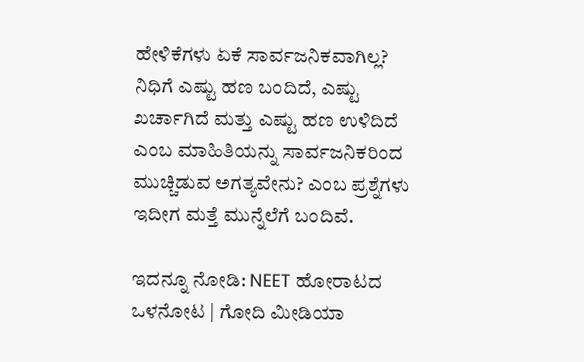ಹೇಳಿಕೆಗಳು ಏಕೆ ಸಾರ್ವಜನಿಕವಾಗಿಲ್ಲ? ನಿಧಿಗೆ ಎಷ್ಟು ಹಣ ಬಂದಿದೆ, ಎಷ್ಟು ಖರ್ಚಾಗಿದೆ ಮತ್ತು ಎಷ್ಟು ಹಣ ಉಳಿದಿದೆ ಎಂಬ ಮಾಹಿತಿಯನ್ನು ಸಾರ್ವಜನಿಕರಿಂದ ಮುಚ್ಚಿಡುವ ಅಗತ್ಯವೇನು? ಎಂಬ ಪ್ರಶ್ನೆಗಳು ಇದೀಗ ಮತ್ತೆ ಮುನ್ನೆಲೆಗೆ ಬಂದಿವೆ.

ಇದನ್ನೂ ನೋಡಿ: NEET ಹೋರಾಟದ ಒಳನೋಟ | ಗೋದಿ ಮೀಡಿಯಾ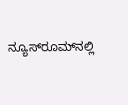ನ್ಯೂಸ್‌ರೂಮ್‌ನಲ್ಲಿ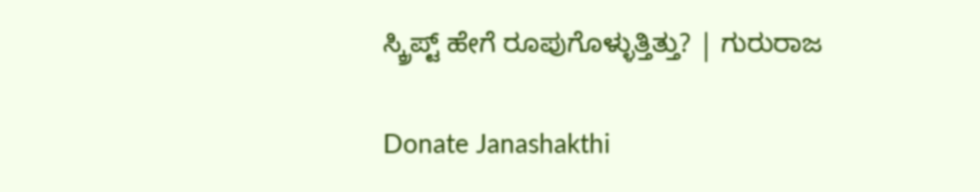ಸ್ಕ್ರಿಪ್ಟ್‌ ಹೇಗೆ ರೂಪುಗೊಳ್ಳುತ್ತಿತ್ತು? | ಗುರುರಾಜ

Donate Janashakthi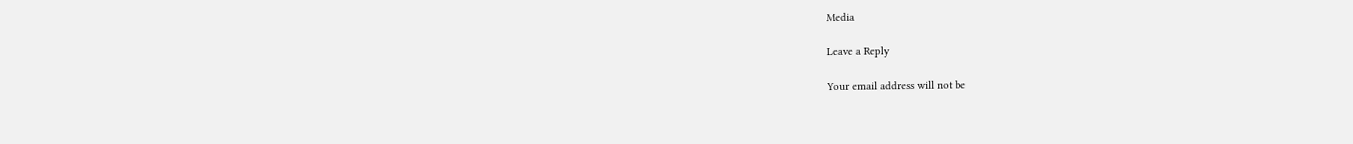Media

Leave a Reply

Your email address will not be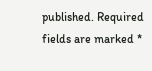published. Required fields are marked *